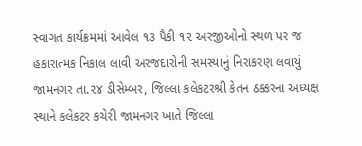સ્વાગત કાર્યક્રમમાં આવેલ ૧૩ પૈકી ૧૨ અરજીઓનો સ્થળ પર જ હકારાત્મક નિકાલ લાવી અરજદારોની સમસ્યાનું નિરાકરણ લવાયું
જામનગર તા.૨૪ ડીસેમ્બર, જિલ્લા કલેકટરશ્રી કેતન ઠક્કરના અધ્યક્ષ સ્થાને કલેકટર કચેરી જામનગર ખાતે જિલ્લા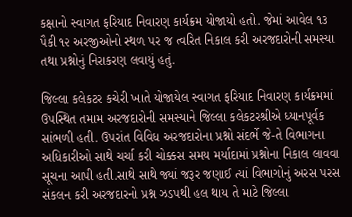કક્ષાનો સ્વાગત ફરિયાદ નિવારણ કાર્યક્રમ યોજાયો હતો. જેમાં આવેલ ૧૩ પૈકી ૧૨ અરજીઓનો સ્થળ પર જ ત્વરિત નિકાલ કરી અરજદારોની સમસ્યા તથા પ્રશ્નોનું નિરાકરણ લવાયું હતું.

જિલ્લા કલેકટર કચેરી ખાતે યોજાયેલ સ્વાગત ફરિયાદ નિવારણ કાર્યક્રમમાં ઉપસ્થિત તમામ અરજદારોની સમસ્યાને જિલ્લા કલેકટરશ્રીએ ધ્યાનપૂર્વક સાંભળી હતી. ઉપરાંત વિવિધ અરજદારોના પ્રશ્નો સંદર્ભે જે-તે વિભાગના અધિકારીઓ સાથે ચર્ચા કરી ચોક્કસ સમય મર્યાદામાં પ્રશ્નોના નિકાલ લાવવા સૂચના આપી હતી.સાથે સાથે જ્યાં જરૂર જણાઈ ત્યાં વિભાગોનું અરસ પરસ સંકલન કરી અરજદારનો પ્રશ્ન ઝડપથી હલ થાય તે માટે જિલ્લા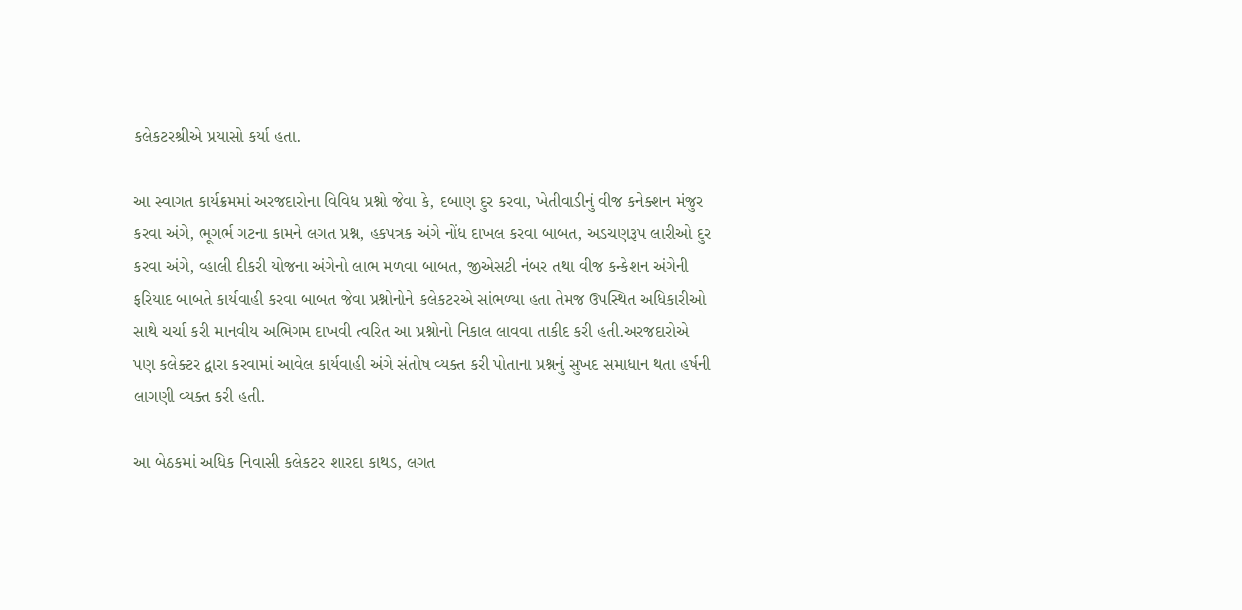કલેકટરશ્રીએ પ્રયાસો કર્યા હતા.

આ સ્વાગત કાર્યક્રમમાં અરજદારોના વિવિધ પ્રશ્નો જેવા કે, દબાણ દુર કરવા, ખેતીવાડીનું વીજ કનેક્શન મંજુર કરવા અંગે, ભૂગર્ભ ગટના કામને લગત પ્રશ્ન, હકપત્રક અંગે નોંધ દાખલ કરવા બાબત, અડચણરૂપ લારીઓ દુર કરવા અંગે, વ્હાલી દીકરી યોજના અંગેનો લાભ મળવા બાબત, જીએસટી નંબર તથા વીજ કન્કેશન અંગેની ફરિયાદ બાબતે કાર્યવાહી કરવા બાબત જેવા પ્રશ્નોનોને કલેકટરએ સાંભળ્યા હતા તેમજ ઉપસ્થિત અધિકારીઓ સાથે ચર્ચા કરી માનવીય અભિગમ દાખવી ત્વરિત આ પ્રશ્નોનો નિકાલ લાવવા તાકીદ કરી હતી.અરજદારોએ પણ કલેક્ટર દ્વારા કરવામાં આવેલ કાર્યવાહી અંગે સંતોષ વ્યક્ત કરી પોતાના પ્રશ્નનું સુખદ સમાધાન થતા હર્ષની લાગણી વ્યક્ત કરી હતી.

આ બેઠકમાં અધિક નિવાસી કલેકટર શારદા કાથડ, લગત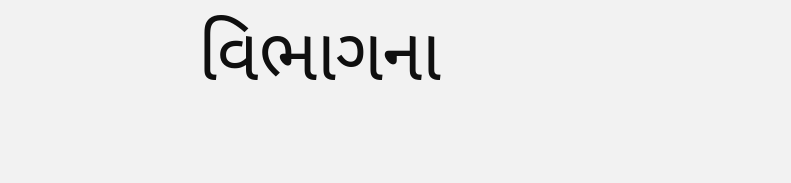વિભાગના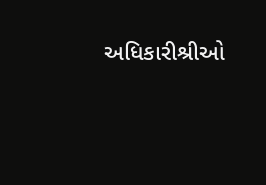અધિકારીશ્રીઓ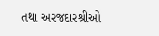તથા અરજદારશ્રીઓ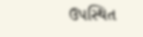ઉપસ્થિત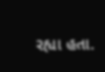રહ્યા હતા.